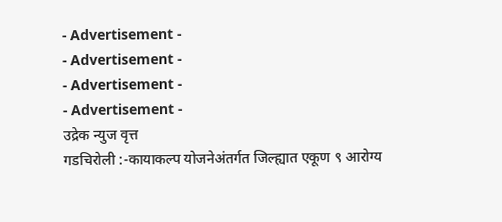- Advertisement -
- Advertisement -
- Advertisement -
- Advertisement -
उद्रेक न्युज वृत्त
गडचिरोली :-कायाकल्प योजनेअंतर्गत जिल्ह्यात एकूण ९ आरोग्य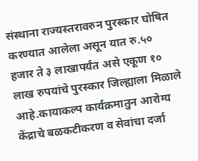संस्थाना राज्यस्तरावरुन पुरस्कार घोषित करण्यात आलेला असून यात रु.५० हजार ते ३ लाखापर्यंत असे एकूण १० लाख रुपयांचे पुरस्कार जिल्ह्याला मिळाले आहे.कायाकल्प कार्यक्रमातुन आरोग्य केंद्राचे बळकटीकरण व सेवांचा दर्जा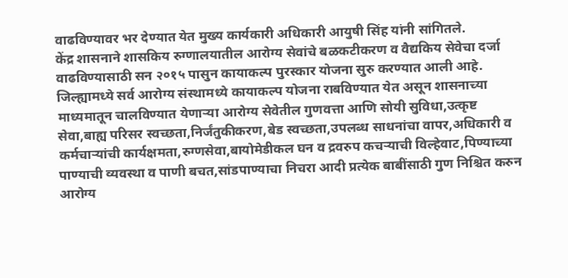वाढविण्यावर भर देण्यात येत मुख्य कार्यकारी अधिकारी आयुषी सिंह यांनी सांगितले.
केंद्र शासनाने शासकिय रुग्णालयातील आरोग्य सेवांचे बळकटीकरण व वैद्यकिय सेवेचा दर्जा वाढविण्यासाठी सन २०१५ पासुन कायाकल्प पुरस्कार योजना सुरु करण्यात आली आहे. जिल्ह्यामध्ये सर्व आरोग्य संस्थामध्ये कायाकल्प योजना राबविण्यात येत असून शासनाच्या माध्यमातून चालविण्यात येणाऱ्या आरोग्य सेवेतील गुणवत्ता आणि सोयी सुविधा,उत्कृष्ट सेवा,बाह्य परिसर स्वच्छता,निर्जंतुकीकरण,बेड स्वच्छता,उपलब्ध साधनांचा वापर,अधिकारी व कर्मचाऱ्यांची कार्यक्षमता,रुग्णसेवा,बायोमेडीकल घन व द्रवरुप कचऱ्याची विल्हेवाट,पिण्याच्या पाण्याची व्यवस्था व पाणी बचत,सांडपाण्याचा निचरा आदी प्रत्येक बाबींसाठी गुण निश्चित करुन आरोग्य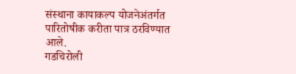संस्थाना कायाकल्प योजनेअंतर्गत पारितोषीक करीता पात्र ठरविण्यात आले.
गडचिरोली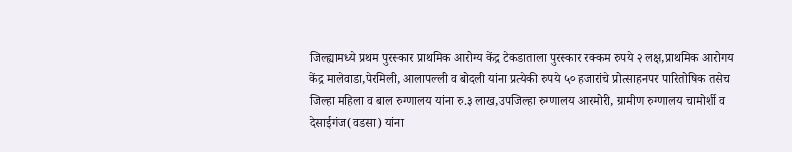जिल्ह्यामध्ये प्रथम पुरस्कार प्राथमिक आरोग्य केंद्र टेकडाताला पुरस्कार रक्कम रुपये २ लक्ष,प्राथमिक आरोगय केंद्र मालेवाडा,पेरमिली, आलापल्ली व बोदली यांना प्रत्येकी रुपये ५० हजारांचे प्रोत्साहनपर पारितोषिक तसेच जिल्हा महिला व बाल रुग्णालय यांना रु.३ लाख,उपजिल्हा रुग्णालय आरमोरी, ग्रामीण रुग्णालय चामोर्शी व देसाईगंज(वडसा) यांना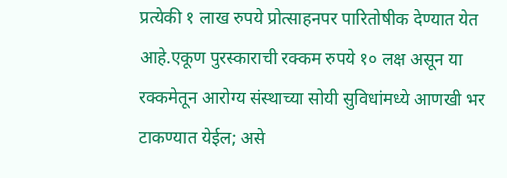प्रत्येकी १ लाख रुपये प्रोत्साहनपर पारितोषीक देण्यात येत आहे.एकूण पुरस्काराची रक्कम रुपये १० लक्ष असून या रक्कमेतून आरोग्य संस्थाच्या सोयी सुविधांमध्ये आणखी भर टाकण्यात येईल; असे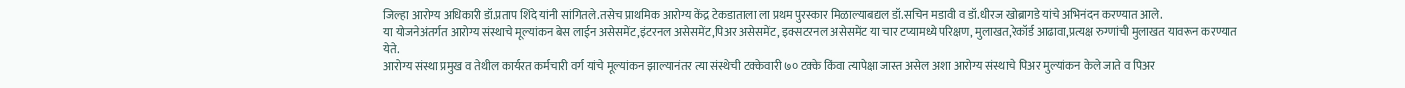जिल्हा आरोग्य अधिकारी डॉ.प्रताप शिंदे यांनी सांगितले.तसेच प्राथमिक आरोग्य केंद्र टेकडाताला ला प्रथम पुरस्कार मिळाल्याबद्यल डॉ.सचिन मडावी व डॉ.धीरज खोब्रागडे यांचे अभिनंदन करण्यात आले.
या योजनेअंतर्गत आरोग्य संस्थाचे मूल्यांकन बेस लाईन असेसमेंट,इंटरनल असेसमेंट,पिअर असेसमेंट, इक्सटरनल असेसमेंट या चार टप्यामध्ये परिक्षण, मुलाखत,रेकॉर्ड आढावा,प्रत्यक्ष रुग्णांची मुलाखत यावरून करण्यात येते.
आरोग्य संस्था प्रमुख व तेथील कार्यरत कर्मचारी वर्ग यांचे मूल्यांकन झाल्यानंतर त्या संस्थेची टक्केवारी ७० टक्के किंवा त्यापेक्षा जास्त असेल अशा आरोग्य संस्थाचे पिअर मुल्यांकन केले जाते व पिअर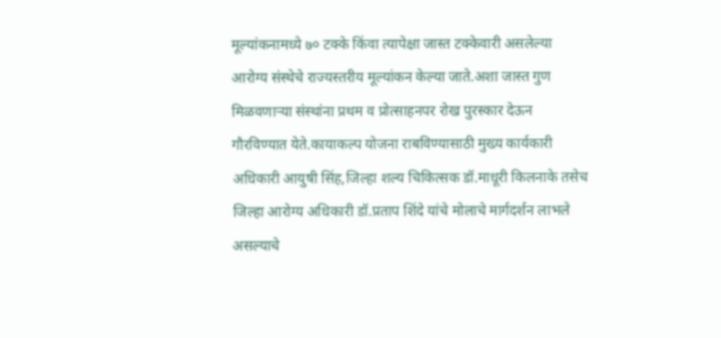मूल्यांकनामध्ये ७० टक्के किंवा त्यापेक्षा जास्त टक्केवारी असलेल्या आरोग्य संस्थेचे राज्यस्तरीय मूल्यांकन केल्या जाते.अशा जास्त गुण मिळवणाऱ्या संस्थांना प्रथम व प्रोत्साहनपर रोख पुरस्कार देऊन गौरविण्यात येते.कायाकल्प योजना राबविण्यासाठी मुख्य कार्यकारी अधिकारी आयुषी सिंह,जिल्हा शल्य चिकित्सक डॉ.माधूरी किलनाके तसेच जिल्हा आरोग्य अधिकारी डॉ.प्रताप शिंदे यांचे मोलाचे मार्गदर्शन लाभले असल्याचे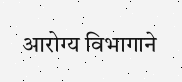आरोग्य विभागाने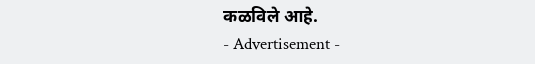कळविले आहे.
- Advertisement -